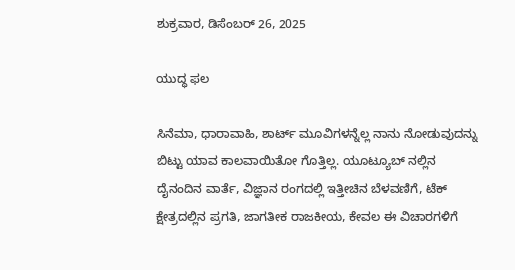ಶುಕ್ರವಾರ, ಡಿಸೆಂಬರ್ 26, 2025

ಯುದ್ಧ ಫಲ

ಸಿನೆಮಾ, ಧಾರಾವಾಹಿ, ಶಾರ್ಟ್ ಮೂವಿಗಳನ್ನೆಲ್ಲ ನಾನು ನೋಡುವುದನ್ನು ಬಿಟ್ಟು ಯಾವ ಕಾಲವಾಯಿತೋ ಗೊತ್ತಿಲ್ಲ. ಯೂಟ್ಯೂಬ್ ನಲ್ಲಿನ ದೈನಂದಿನ ವಾರ್ತೆ, ವಿಜ್ಞಾನ ರಂಗದಲ್ಲಿ ಇತ್ತೀಚಿನ ಬೆಳವಣಿಗೆ, ಟೆಕ್ ಕ್ಷೇತ್ರದಲ್ಲಿನ ಪ್ರಗತಿ, ಜಾಗತೀಕ ರಾಜಕೀಯ, ಕೇವಲ ಈ ವಿಚಾರಗಳಿಗೆ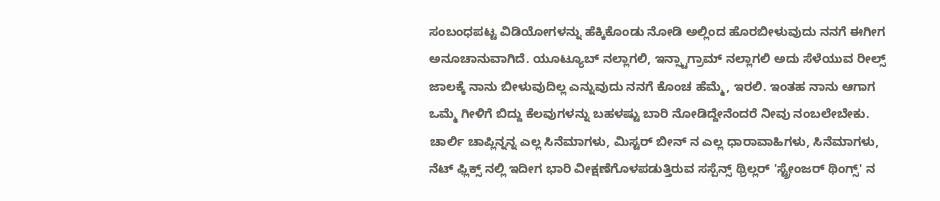ಸಂಬಂಧಪಟ್ಟ ವಿಡಿಯೋಗಳನ್ನು ಹೆಕ್ಕಿಕೊಂಡು ನೋಡಿ ಅಲ್ಲಿಂದ ಹೊರಬೀಳುವುದು ನನಗೆ ಈಗೀಗ ಅನೂಚಾನುವಾಗಿದೆ. ಯೂಟ್ಯೂಬ್ ನಲ್ಲಾಗಲಿ, ಇನ್ಸ್ಟಾಗ್ರಾಮ್ ನಲ್ಲಾಗಲಿ ಅದು ಸೆಳೆಯುವ ರೀಲ್ಸ್ ಜಾಲಕ್ಕೆ ನಾನು ಬೀಳುವುದಿಲ್ಲ ಎನ್ನುವುದು ನನಗೆ ಕೊಂಚ ಹೆಮ್ಮೆ, ಇರಲಿ. ಇಂತಹ ನಾನು ಆಗಾಗ ಒಮ್ಮೆ ಗೀಳಿಗೆ ಬಿದ್ದು ಕೆಲವುಗಳನ್ನು ಬಹಳಷ್ಟು ಬಾರಿ ನೋಡಿದ್ದೇನೆಂದರೆ ನೀವು ನಂಬಲೇಬೇಕು. ಚಾರ್ಲಿ ಚಾಪ್ಲಿನ್ನನ್ನ ಎಲ್ಲ ಸಿನೆಮಾಗಳು, ಮಿಸ್ಟರ್ ಬೀನ್ ನ ಎಲ್ಲ ಧಾರಾವಾಹಿಗಳು, ಸಿನೆಮಾಗಳು, ನೆಟ್ ಫ್ಲಿಕ್ಸ್ ನಲ್ಲಿ ಇದೀಗ ಭಾರಿ ವೀಕ್ಷಣೆಗೊಳಪಡುತ್ತಿರುವ ಸಸ್ಪೆನ್ಸ್ ಥ್ರಿಲ್ಲರ್ 'ಸ್ಟ್ರೇಂಜರ್ ಥಿಂಗ್ಸ್' ನ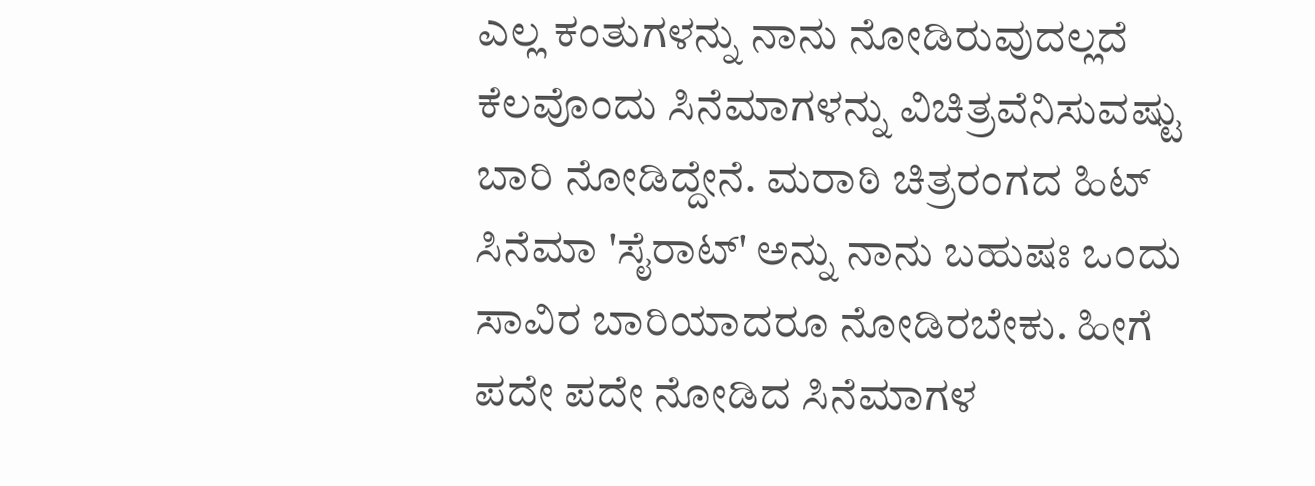ಎಲ್ಲ ಕಂತುಗಳನ್ನು ನಾನು ನೋಡಿರುವುದಲ್ಲದೆ ಕೆಲವೊಂದು ಸಿನೆಮಾಗಳನ್ನು ವಿಚಿತ್ರವೆನಿಸುವಷ್ಟು ಬಾರಿ ನೋಡಿದ್ದೇನೆ. ಮರಾಠಿ ಚಿತ್ರರಂಗದ ಹಿಟ್ ಸಿನೆಮಾ 'ಸೈರಾಟ್' ಅನ್ನು ನಾನು ಬಹುಷಃ ಒಂದು ಸಾವಿರ ಬಾರಿಯಾದರೂ ನೋಡಿರಬೇಕು. ಹೀಗೆ ಪದೇ ಪದೇ ನೋಡಿದ ಸಿನೆಮಾಗಳ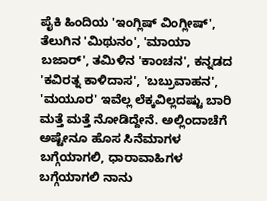ಪೈಕಿ ಹಿಂದಿಯ 'ಇಂಗ್ಲಿಷ್ ವಿಂಗ್ಲೀಷ್', ತೆಲುಗಿನ 'ಮಿಥುನಂ', 'ಮಾಯಾ ಬಜಾರ್', ತಮಿಳಿನ 'ಕಾಂಚನ', ಕನ್ನಡದ 'ಕವಿರತ್ನ ಕಾಳಿದಾಸ', 'ಬಬ್ರುವಾಹನ', 'ಮಯೂರ' ಇವೆಲ್ಲ ಲೆಕ್ಕವಿಲ್ಲದಷ್ಟು ಬಾರಿ ಮತ್ತೆ ಮತ್ತೆ ನೋಡಿದ್ದೇನೆ. ಅಲ್ಲಿಂದಾಚೆಗೆ ಅಷ್ಟೇನೂ ಹೊಸ ಸಿನೆಮಾಗಳ ಬಗ್ಗೆಯಾಗಲಿ, ಧಾರಾವಾಹಿಗಳ ಬಗ್ಗೆಯಾಗಲಿ ನಾನು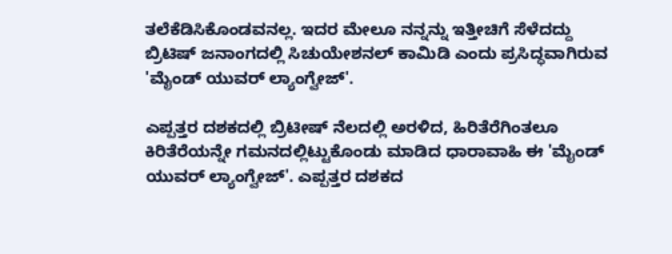ತಲೆಕೆಡಿಸಿಕೊಂಡವನಲ್ಲ. ಇದರ ಮೇಲೂ ನನ್ನನ್ನು ಇತ್ತೀಚಿಗೆ ಸೆಳೆದದ್ದು ಬ್ರಿಟಿಷ್ ಜನಾಂಗದಲ್ಲಿ ಸಿಚುಯೇಶನಲ್ ಕಾಮಿಡಿ ಎಂದು ಪ್ರಸಿದ್ಧವಾಗಿರುವ 'ಮೈಂಡ್ ಯುವರ್ ಲ್ಯಾಂಗ್ವೇಜ್'.

ಎಪ್ಪತ್ತರ ದಶಕದಲ್ಲಿ ಬ್ರಿಟೀಷ್ ನೆಲದಲ್ಲಿ ಅರಳಿದ, ಹಿರಿತೆರೆಗಿಂತಲೂ ಕಿರಿತೆರೆಯನ್ನೇ ಗಮನದಲ್ಲಿಟ್ಟುಕೊಂಡು ಮಾಡಿದ ಧಾರಾವಾಹಿ ಈ 'ಮೈಂಡ್ ಯುವರ್ ಲ್ಯಾಂಗ್ವೇಜ್'. ಎಪ್ಪತ್ತರ ದಶಕದ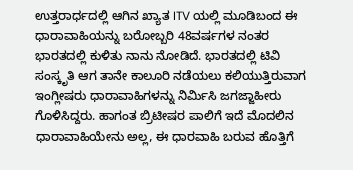ಉತ್ತರಾರ್ಧದಲ್ಲಿ ಆಗಿನ ಖ್ಯಾತ ITV ಯಲ್ಲಿ ಮೂಡಿಬಂದ ಈ ಧಾರಾವಾಹಿಯನ್ನು ಬರೋಬ್ಬರಿ 48ವರ್ಷಗಳ ನಂತರ ಭಾರತದಲ್ಲಿ ಕುಳಿತು ನಾನು ನೋಡಿದೆ. ಭಾರತದಲ್ಲಿ ಟಿವಿ ಸಂಸ್ಕೃತಿ ಆಗ ತಾನೇ ಕಾಲೂರಿ ನಡೆಯಲು ಕಲಿಯುತ್ತಿರುವಾಗ ಇಂಗ್ಲೀಷರು ಧಾರಾವಾಹಿಗಳನ್ನು ನಿರ್ಮಿಸಿ ಜಗಜ್ಜಾಹೀರು ಗೊಳಿಸಿದ್ದರು. ಹಾಗಂತ ಬ್ರಿಟೀಷರ ಪಾಲಿಗೆ ಇದೆ ಮೊದಲಿನ ಧಾರಾವಾಹಿಯೇನು ಅಲ್ಲ, ಈ ಧಾರವಾಹಿ ಬರುವ ಹೊತ್ತಿಗೆ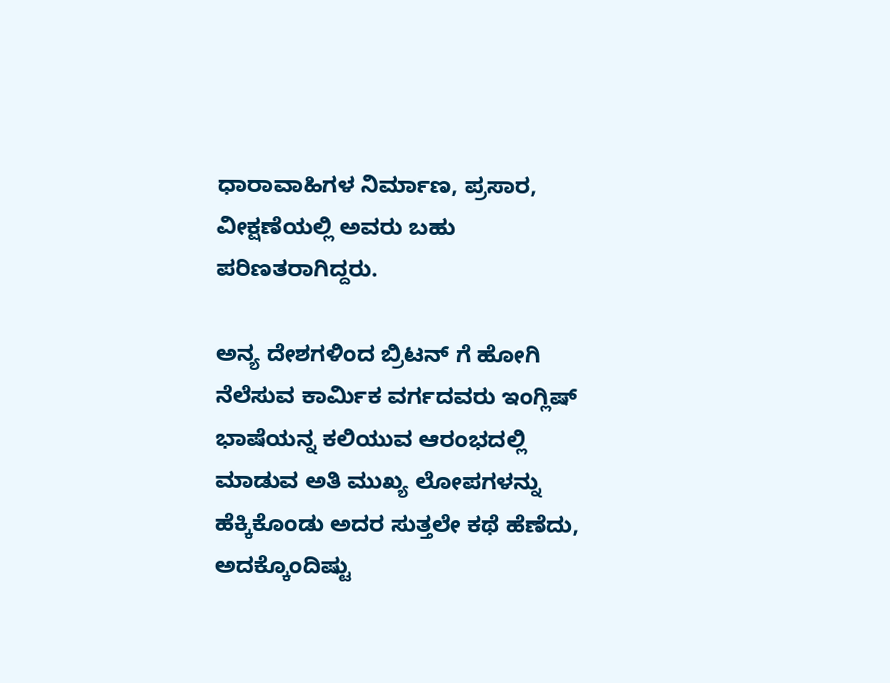ಧಾರಾವಾಹಿಗಳ ನಿರ್ಮಾಣ, ಪ್ರಸಾರ, ವೀಕ್ಷಣೆಯಲ್ಲಿ ಅವರು ಬಹು ಪರಿಣತರಾಗಿದ್ದರು.

ಅನ್ಯ ದೇಶಗಳಿಂದ ಬ್ರಿಟನ್ ಗೆ ಹೋಗಿ ನೆಲೆಸುವ ಕಾರ್ಮಿಕ ವರ್ಗದವರು ಇಂಗ್ಲಿಷ್ ಭಾಷೆಯನ್ನ ಕಲಿಯುವ ಆರಂಭದಲ್ಲಿ ಮಾಡುವ ಅತಿ ಮುಖ್ಯ ಲೋಪಗಳನ್ನು ಹೆಕ್ಕಿಕೊಂಡು ಅದರ ಸುತ್ತಲೇ ಕಥೆ ಹೆಣೆದು, ಅದಕ್ಕೊಂದಿಷ್ಟು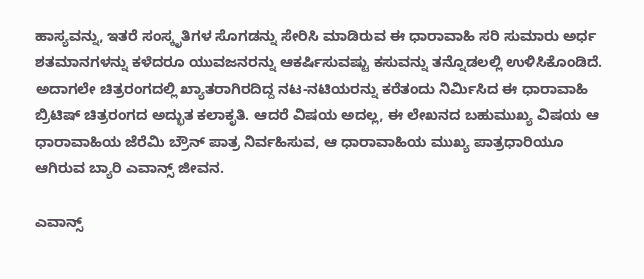ಹಾಸ್ಯವನ್ನು, ಇತರೆ ಸಂಸ್ಕೃತಿಗಳ ಸೊಗಡನ್ನು ಸೇರಿಸಿ ಮಾಡಿರುವ ಈ ಧಾರಾವಾಹಿ ಸರಿ ಸುಮಾರು ಅರ್ಧ ಶತಮಾನಗಳನ್ನು ಕಳೆದರೂ ಯುವಜನರನ್ನು ಆಕರ್ಷಿಸುವಷ್ಟು ಕಸುವನ್ನು ತನ್ನೊಡಲಲ್ಲಿ ಉಳಿಸಿಕೊಂಡಿದೆ. ಅದಾಗಲೇ ಚಿತ್ರರಂಗದಲ್ಲಿ ಖ್ಯಾತರಾಗಿರದಿದ್ದ ನಟ-ನಟಿಯರನ್ನು ಕರೆತಂದು ನಿರ್ಮಿಸಿದ ಈ ಧಾರಾವಾಹಿ ಬ್ರಿಟಿಷ್ ಚಿತ್ರರಂಗದ ಅದ್ಭುತ ಕಲಾಕೃತಿ. ಆದರೆ ವಿಷಯ ಅದಲ್ಲ, ಈ ಲೇಖನದ ಬಹುಮುಖ್ಯ ವಿಷಯ ಆ ಧಾರಾವಾಹಿಯ ಜೆರೆಮಿ ಬ್ರೌನ್ ಪಾತ್ರ ನಿರ್ವಹಿಸುವ, ಆ ಧಾರಾವಾಹಿಯ ಮುಖ್ಯ ಪಾತ್ರಧಾರಿಯೂ ಆಗಿರುವ ಬ್ಯಾರಿ ಎವಾನ್ಸ್ ಜೀವನ.

ಎವಾನ್ಸ್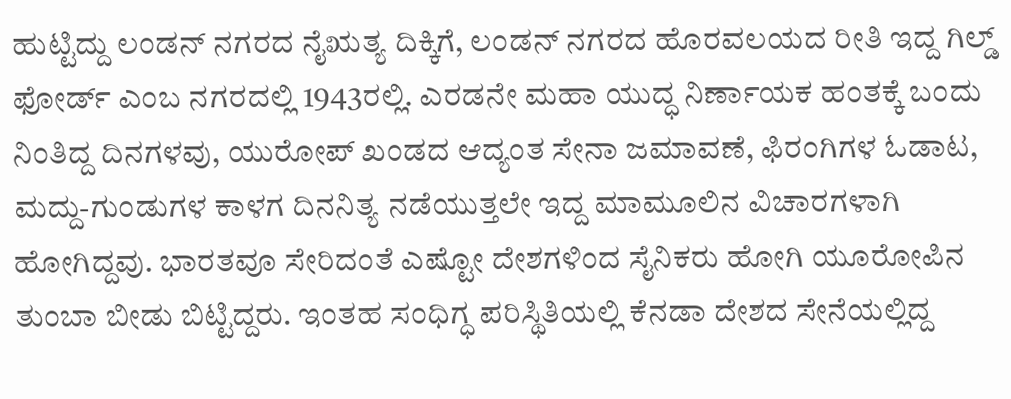ಹುಟ್ಟಿದ್ದು ಲಂಡನ್ ನಗರದ ನೈಋತ್ಯ ದಿಕ್ಕಿಗೆ, ಲಂಡನ್ ನಗರದ ಹೊರವಲಯದ ರೀತಿ ಇದ್ದ ಗಿಲ್ಡ್ ಫೋರ್ಡ್ ಎಂಬ ನಗರದಲ್ಲಿ 1943ರಲ್ಲಿ. ಎರಡನೇ ಮಹಾ ಯುದ್ಧ ನಿರ್ಣಾಯಕ ಹಂತಕ್ಕೆ ಬಂದು ನಿಂತಿದ್ದ ದಿನಗಳವು, ಯುರೋಪ್ ಖಂಡದ ಆದ್ಯಂತ ಸೇನಾ ಜಮಾವಣೆ, ಫಿರಂಗಿಗಳ ಓಡಾಟ, ಮದ್ದು-ಗುಂಡುಗಳ ಕಾಳಗ ದಿನನಿತ್ಯ ನಡೆಯುತ್ತಲೇ ಇದ್ದ ಮಾಮೂಲಿನ ವಿಚಾರಗಳಾಗಿ ಹೋಗಿದ್ದವು. ಭಾರತವೂ ಸೇರಿದಂತೆ ಎಷ್ಟೋ ದೇಶಗಳಿಂದ ಸೈನಿಕರು ಹೋಗಿ ಯೂರೋಪಿನ ತುಂಬಾ ಬೀಡು ಬಿಟ್ಟಿದ್ದರು. ಇಂತಹ ಸಂಧಿಗ್ಧ ಪರಿಸ್ಥಿತಿಯಲ್ಲಿ ಕೆನಡಾ ದೇಶದ ಸೇನೆಯಲ್ಲಿದ್ದ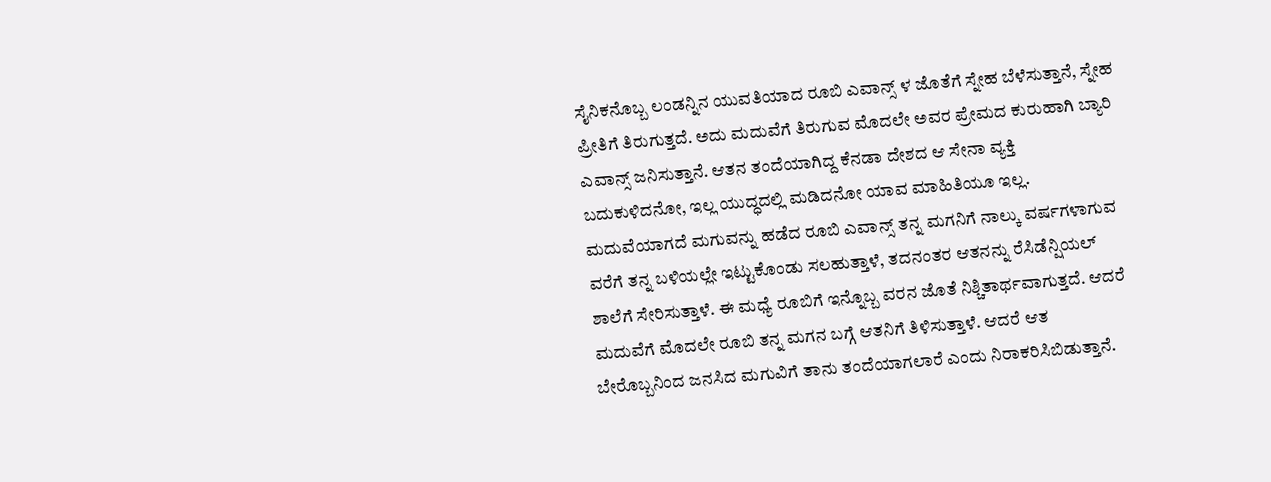ಸೈನಿಕನೊಬ್ಬ ಲಂಡನ್ನಿನ ಯುವತಿಯಾದ ರೂಬಿ ಎವಾನ್ಸ್ ಳ ಜೊತೆಗೆ ಸ್ನೇಹ ಬೆಳೆಸುತ್ತಾನೆ, ಸ್ನೇಹ ಪ್ರೀತಿಗೆ ತಿರುಗುತ್ತದೆ. ಅದು ಮದುವೆಗೆ ತಿರುಗುವ ಮೊದಲೇ ಅವರ ಪ್ರೇಮದ ಕುರುಹಾಗಿ ಬ್ಯಾರಿ ಎವಾನ್ಸ್ ಜನಿಸುತ್ತಾನೆ. ಆತನ ತಂದೆಯಾಗಿದ್ದ ಕೆನಡಾ ದೇಶದ ಆ ಸೇನಾ ವ್ಯಕ್ತಿ ಬದುಕುಳಿದನೋ, ಇಲ್ಲ ಯುದ್ಧದಲ್ಲಿ ಮಡಿದನೋ ಯಾವ ಮಾಹಿತಿಯೂ ಇಲ್ಲ. ಮದುವೆಯಾಗದೆ ಮಗುವನ್ನು ಹಡೆದ ರೂಬಿ ಎವಾನ್ಸ್ ತನ್ನ ಮಗನಿಗೆ ನಾಲ್ಕು ವರ್ಷಗಳಾಗುವ ವರೆಗೆ ತನ್ನ ಬಳಿಯಲ್ಲೇ ಇಟ್ಟುಕೊಂಡು ಸಲಹುತ್ತಾಳೆ, ತದನಂತರ ಆತನನ್ನು ರೆಸಿಡೆನ್ಷಿಯಲ್ ಶಾಲೆಗೆ ಸೇರಿಸುತ್ತಾಳೆ. ಈ ಮಧ್ಯೆ ರೂಬಿಗೆ ಇನ್ನೊಬ್ಬ ವರನ ಜೊತೆ ನಿಶ್ಚಿತಾರ್ಥವಾಗುತ್ತದೆ. ಆದರೆ ಮದುವೆಗೆ ಮೊದಲೇ ರೂಬಿ ತನ್ನ ಮಗನ ಬಗ್ಗೆ ಆತನಿಗೆ ತಿಳಿಸುತ್ತಾಳೆ. ಆದರೆ ಆತ ಬೇರೊಬ್ಬನಿಂದ ಜನಸಿದ ಮಗುವಿಗೆ ತಾನು ತಂದೆಯಾಗಲಾರೆ ಎಂದು ನಿರಾಕರಿಸಿಬಿಡುತ್ತಾನೆ.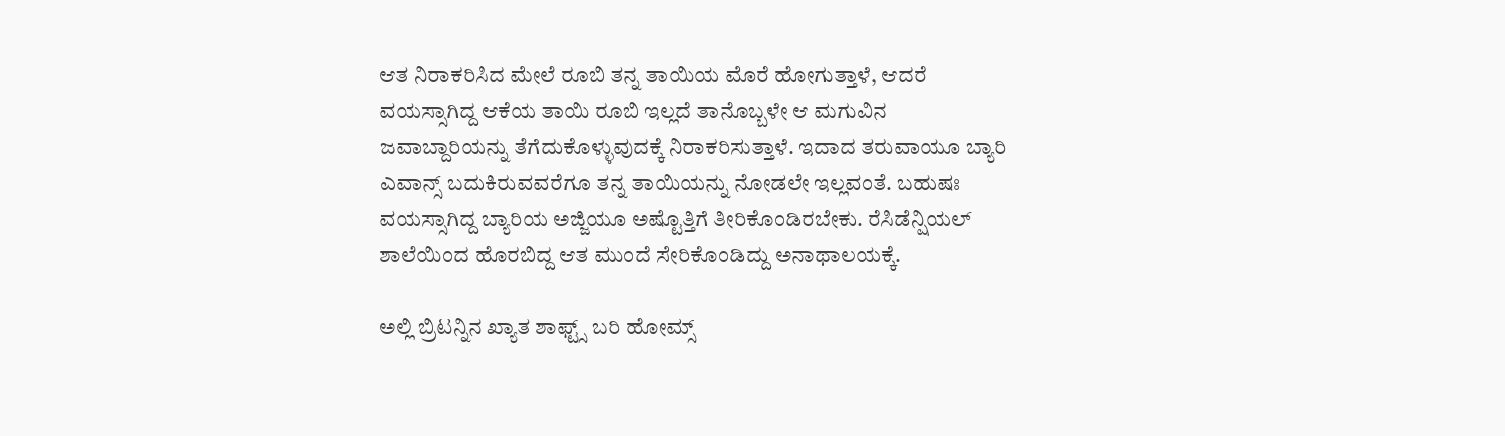ಆತ ನಿರಾಕರಿಸಿದ ಮೇಲೆ ರೂಬಿ ತನ್ನ ತಾಯಿಯ ಮೊರೆ ಹೋಗುತ್ತಾಳೆ, ಆದರೆ ವಯಸ್ಸಾಗಿದ್ದ ಆಕೆಯ ತಾಯಿ ರೂಬಿ ಇಲ್ಲದೆ ತಾನೊಬ್ಬಳೇ ಆ ಮಗುವಿನ ಜವಾಬ್ದಾರಿಯನ್ನು ತೆಗೆದುಕೊಳ್ಳುವುದಕ್ಕೆ ನಿರಾಕರಿಸುತ್ತಾಳೆ. ಇದಾದ ತರುವಾಯೂ ಬ್ಯಾರಿ ಎವಾನ್ಸ್ ಬದುಕಿರುವವರೆಗೂ ತನ್ನ ತಾಯಿಯನ್ನು ನೋಡಲೇ ಇಲ್ಲವಂತೆ. ಬಹುಷಃ ವಯಸ್ಸಾಗಿದ್ದ ಬ್ಯಾರಿಯ ಅಜ್ಜಿಯೂ ಅಷ್ಟೊತ್ತಿಗೆ ತೀರಿಕೊಂಡಿರಬೇಕು. ರೆಸಿಡೆನ್ಷಿಯಲ್ ಶಾಲೆಯಿಂದ ಹೊರಬಿದ್ದ ಆತ ಮುಂದೆ ಸೇರಿಕೊಂಡಿದ್ದು ಅನಾಥಾಲಯಕ್ಕೆ.

ಅಲ್ಲಿ ಬ್ರಿಟನ್ನಿನ ಖ್ಯಾತ ಶಾಫ್ಟ್ಸ್ ಬರಿ ಹೋಮ್ಸ್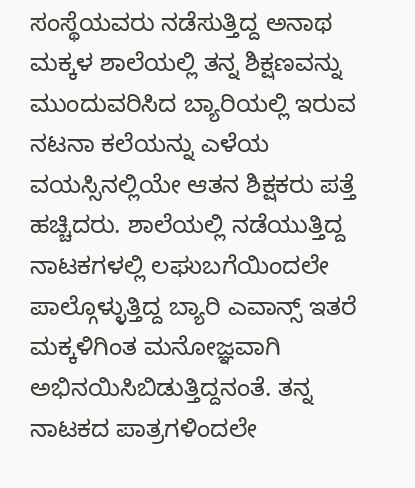ಸಂಸ್ಥೆಯವರು ನಡೆಸುತ್ತಿದ್ದ ಅನಾಥ ಮಕ್ಕಳ ಶಾಲೆಯಲ್ಲಿ ತನ್ನ ಶಿಕ್ಷಣವನ್ನು ಮುಂದುವರಿಸಿದ ಬ್ಯಾರಿಯಲ್ಲಿ ಇರುವ ನಟನಾ ಕಲೆಯನ್ನು ಎಳೆಯ ವಯಸ್ಸಿನಲ್ಲಿಯೇ ಆತನ ಶಿಕ್ಷಕರು ಪತ್ತೆ ಹಚ್ಚಿದರು. ಶಾಲೆಯಲ್ಲಿ ನಡೆಯುತ್ತಿದ್ದ ನಾಟಕಗಳಲ್ಲಿ ಲಘುಬಗೆಯಿಂದಲೇ ಪಾಲ್ಗೊಳ್ಳುತ್ತಿದ್ದ ಬ್ಯಾರಿ ಎವಾನ್ಸ್ ಇತರೆ ಮಕ್ಕಳಿಗಿಂತ ಮನೋಜ್ಞವಾಗಿ ಅಭಿನಯಿಸಿಬಿಡುತ್ತಿದ್ದನಂತೆ. ತನ್ನ ನಾಟಕದ ಪಾತ್ರಗಳಿಂದಲೇ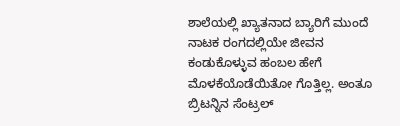ಶಾಲೆಯಲ್ಲಿ ಖ್ಯಾತನಾದ ಬ್ಯಾರಿಗೆ ಮುಂದೆ ನಾಟಕ ರಂಗದಲ್ಲಿಯೇ ಜೀವನ ಕಂಡುಕೊಳ್ಳುವ ಹಂಬಲ ಹೇಗೆ ಮೊಳಕೆಯೊಡೆಯಿತೋ ಗೊತ್ತಿಲ್ಲ. ಅಂತೂ ಬ್ರಿಟನ್ನಿನ ಸೆಂಟ್ರಲ್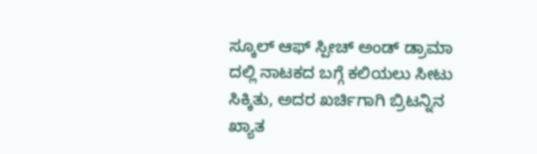ಸ್ಕೂಲ್ ಆಫ್ ಸ್ಪೀಚ್ ಅಂಡ್ ಡ್ರಾಮಾ ದಲ್ಲಿ ನಾಟಕದ ಬಗ್ಗೆ ಕಲಿಯಲು ಸೀಟು ಸಿಕ್ಕಿತು, ಅದರ ಖರ್ಚಿಗಾಗಿ ಬ್ರಿಟನ್ನಿನ ಖ್ಯಾತ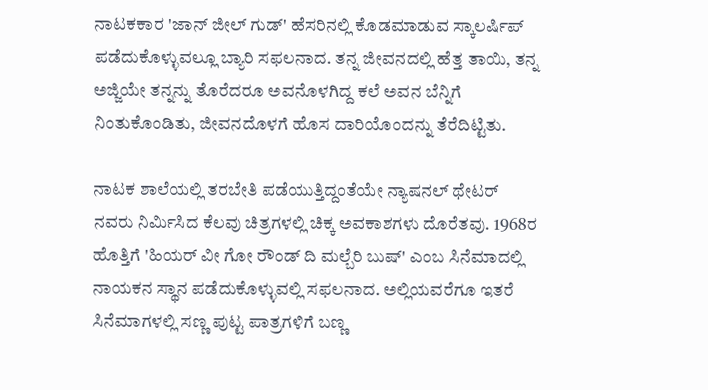ನಾಟಕಕಾರ 'ಜಾನ್ ಜೀಲ್ ಗುಡ್' ಹೆಸರಿನಲ್ಲಿ ಕೊಡಮಾಡುವ ಸ್ಕಾಲರ್ಷಿಪ್ ಪಡೆದುಕೊಳ್ಳುವಲ್ಲೂ ಬ್ಯಾರಿ ಸಫಲನಾದ. ತನ್ನ ಜೀವನದಲ್ಲಿ ಹೆತ್ತ ತಾಯಿ, ತನ್ನ ಅಜ್ಜಿಯೇ ತನ್ನನ್ನು ತೊರೆದರೂ ಅವನೊಳಗಿದ್ದ ಕಲೆ ಅವನ ಬೆನ್ನಿಗೆ ನಿಂತುಕೊಂಡಿತು, ಜೀವನದೊಳಗೆ ಹೊಸ ದಾರಿಯೊಂದನ್ನು ತೆರೆದಿಟ್ಟಿತು.

ನಾಟಕ ಶಾಲೆಯಲ್ಲಿ ತರಬೇತಿ ಪಡೆಯುತ್ತಿದ್ದಂತೆಯೇ ನ್ಯಾಷನಲ್ ಥೇಟರ್ ನವರು ನಿರ್ಮಿಸಿದ ಕೆಲವು ಚಿತ್ರಗಳಲ್ಲಿ ಚಿಕ್ಕ ಅವಕಾಶಗಳು ದೊರೆತವು. 1968ರ ಹೊತ್ತಿಗೆ 'ಹಿಯರ್ ವೀ ಗೋ ರೌಂಡ್ ದಿ ಮಲ್ಬೆರಿ ಬುಷ್' ಎಂಬ ಸಿನೆಮಾದಲ್ಲಿ ನಾಯಕನ ಸ್ಥಾನ ಪಡೆದುಕೊಳ್ಳುವಲ್ಲಿ ಸಫಲನಾದ. ಅಲ್ಲಿಯವರೆಗೂ ಇತರೆ ಸಿನೆಮಾಗಳಲ್ಲಿ ಸಣ್ಣ ಪುಟ್ಟ ಪಾತ್ರಗಳಿಗೆ ಬಣ್ಣ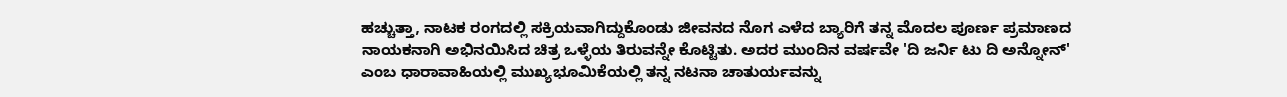ಹಚ್ಚುತ್ತಾ, ನಾಟಕ ರಂಗದಲ್ಲಿ ಸಕ್ರಿಯವಾಗಿದ್ದುಕೊಂಡು ಜೀವನದ ನೊಗ ಎಳೆದ ಬ್ಯಾರಿಗೆ ತನ್ನ ಮೊದಲ ಪೂರ್ಣ ಪ್ರಮಾಣದ ನಾಯಕನಾಗಿ ಅಭಿನಯಿಸಿದ ಚಿತ್ರ ಒಳ್ಳೆಯ ತಿರುವನ್ನೇ ಕೊಟ್ಟಿತು. ಅದರ ಮುಂದಿನ ವರ್ಷವೇ 'ದಿ ಜರ್ನಿ ಟು ದಿ ಅನ್ನೋನ್' ಎಂಬ ಧಾರಾವಾಹಿಯಲ್ಲಿ ಮುಖ್ಯಭೂಮಿಕೆಯಲ್ಲಿ ತನ್ನ ನಟನಾ ಚಾತುರ್ಯವನ್ನು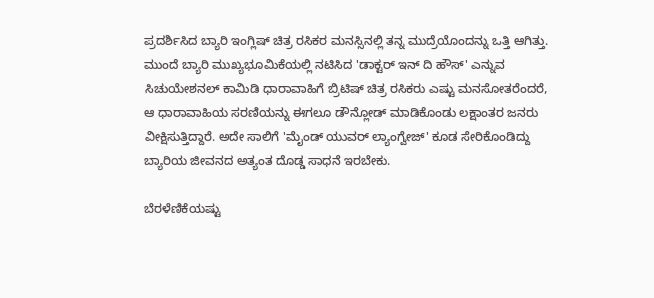ಪ್ರದರ್ಶಿಸಿದ ಬ್ಯಾರಿ ಇಂಗ್ಲಿಷ್ ಚಿತ್ರ ರಸಿಕರ ಮನಸ್ಸಿನಲ್ಲಿ ತನ್ನ ಮುದ್ರೆಯೊಂದನ್ನು ಒತ್ತಿ ಆಗಿತ್ತು. ಮುಂದೆ ಬ್ಯಾರಿ ಮುಖ್ಯಭೂಮಿಕೆಯಲ್ಲಿ ನಟಿಸಿದ 'ಡಾಕ್ಟರ್ ಇನ್ ದಿ ಹೌಸ್' ಎನ್ನುವ ಸಿಚುಯೇಶನಲ್ ಕಾಮಿಡಿ ಧಾರಾವಾಹಿಗೆ ಬ್ರಿಟಿಷ್ ಚಿತ್ರ ರಸಿಕರು ಎಷ್ಟು ಮನಸೋತರೆಂದರೆ, ಆ ಧಾರಾವಾಹಿಯ ಸರಣಿಯನ್ನು ಈಗಲೂ ಡೌನ್ಲೋಡ್ ಮಾಡಿಕೊಂಡು ಲಕ್ಷಾಂತರ ಜನರು ವೀಕ್ಷಿಸುತ್ತಿದ್ದಾರೆ. ಅದೇ ಸಾಲಿಗೆ 'ಮೈಂಡ್ ಯುವರ್ ಲ್ಯಾಂಗ್ವೇಜ್' ಕೂಡ ಸೇರಿಕೊಂಡಿದ್ದು ಬ್ಯಾರಿಯ ಜೀವನದ ಅತ್ಯಂತ ದೊಡ್ಡ ಸಾಧನೆ ಇರಬೇಕು.

ಬೆರಳೆಣಿಕೆಯಷ್ಟು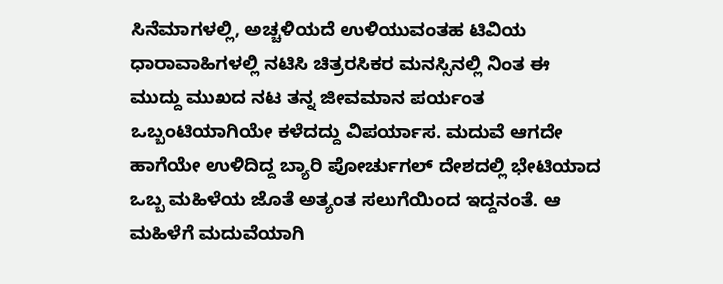ಸಿನೆಮಾಗಳಲ್ಲಿ, ಅಚ್ಚಳಿಯದೆ ಉಳಿಯುವಂತಹ ಟಿವಿಯ ಧಾರಾವಾಹಿಗಳಲ್ಲಿ ನಟಿಸಿ ಚಿತ್ರರಸಿಕರ ಮನಸ್ಸಿನಲ್ಲಿ ನಿಂತ ಈ ಮುದ್ದು ಮುಖದ ನಟ ತನ್ನ ಜೀವಮಾನ ಪರ್ಯಂತ ಒಬ್ಬಂಟಿಯಾಗಿಯೇ ಕಳೆದದ್ದು ವಿಪರ್ಯಾಸ. ಮದುವೆ ಆಗದೇ ಹಾಗೆಯೇ ಉಳಿದಿದ್ದ ಬ್ಯಾರಿ ಪೋರ್ಚುಗಲ್ ದೇಶದಲ್ಲಿ ಭೇಟಿಯಾದ ಒಬ್ಬ ಮಹಿಳೆಯ ಜೊತೆ ಅತ್ಯಂತ ಸಲುಗೆಯಿಂದ ಇದ್ದನಂತೆ. ಆ ಮಹಿಳೆಗೆ ಮದುವೆಯಾಗಿ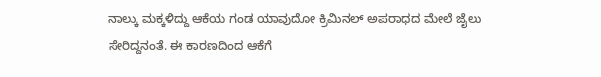ನಾಲ್ಕು ಮಕ್ಕಳಿದ್ದು ಆಕೆಯ ಗಂಡ ಯಾವುದೋ ಕ್ರಿಮಿನಲ್ ಅಪರಾಧದ ಮೇಲೆ ಜೈಲು ಸೇರಿದ್ದನಂತೆ. ಈ ಕಾರಣದಿಂದ ಆಕೆಗೆ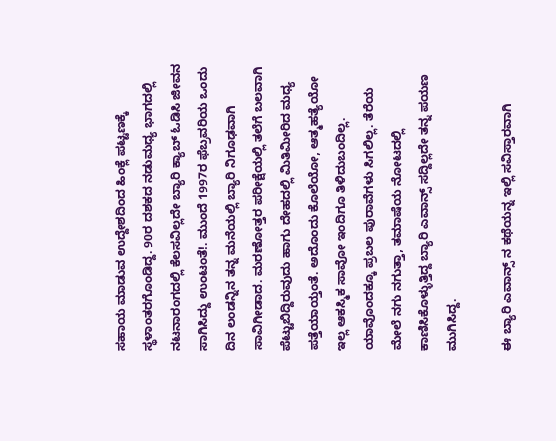ಸಹಾಯ ಮಾಡುವ ಉದ್ದೇಶದಿಂದ ಹಿಂಕ್ಲೆ ಪಟ್ಟಣಕ್ಕೆ ಸ್ಥಳಾಂತರಗೊಂಡಿದ್ದ. 90ರ ದಶಕದ ನಡುಮಧ್ಯ ಭಾಗದಲ್ಲಿ ನಟನಾರಂಗದಲ್ಲಿ ಕೆಲಸವಿಲ್ಲದೇ ಬ್ಯಾರಿ ಕ್ಯಾಬ್ ಓಡಿಸಿ ಜೀವನ ಸಾಗಿಸಿದ್ದು ಉಂಟಂತೆ!. ಮುಂದೆ 1997ರ ಫೆಬ್ರವರಿಯ ಒಂದು ದಿನ ಲಂಡನ್ನಿನ ತನ್ನ ಮನೆಯಲ್ಲಿ ಬ್ಯಾರಿ ನಿಗೂಢವಾಗಿ ಸಾವಿಗೀಡಾದ. ಮರಣೋತ್ತರ ಪರೀಕ್ಷೆಯಲ್ಲಿ ತಲೆಗೆ ಬಲವಾಗಿ ಪೆಟ್ಟುಬಿದ್ದಿರುವುದು ಹಾಗು ದೇಹದಲ್ಲಿ ಮಿತಿಮೀರಿದ ಮಧ್ಯ ಪತ್ತೆಯಾಯ್ತಂತೆ. ಅದೊಂದು ಕೊಲೆಯೋ, ಆತ್ಮಹತ್ಯೆಯೋ ಇಲ್ಲ ಆಕಸ್ಮಿಕ ಸಾವೋ ಇಂದಿಗೂ ತಿಳಿದುಬಂದಿಲ್ಲ. ಯಾವೊಂದಕ್ಕೂ ಪ್ರಬಲ ಪುರಾವೆಗಳು ಸಿಗಲಿಲ್ಲ. ತೆರೆಯ ಮೇಲೆ ನಗು ನಗುತ್ತಾ, ತಮಾಷೆಯ ನೋಟದಲ್ಲಿ ಕಾಣಿಸಿಕೊಳ್ಳುತ್ತಿದ್ದ ಬ್ಯಾರಿ ಎವಾನ್ಸ್ ಸದ್ದಿಲ್ಲದೇ ತನ್ನ ಪಯಣ ಮುಗಿಸಿದ್ದ.

ಈ ಬ್ಯಾರಿ ಎವಾನ್ಸ್ ನ ಕಥೆಯನ್ನ ಇಲ್ಲಿ ಸವಿಸ್ತಾರವಾಗಿ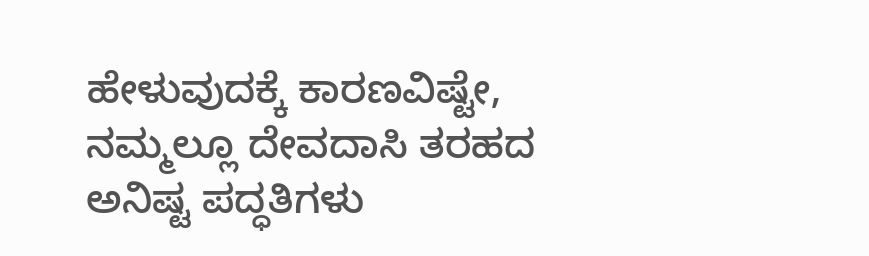ಹೇಳುವುದಕ್ಕೆ ಕಾರಣವಿಷ್ಟೇ, ನಮ್ಮಲ್ಲೂ ದೇವದಾಸಿ ತರಹದ ಅನಿಷ್ಟ ಪದ್ಧತಿಗಳು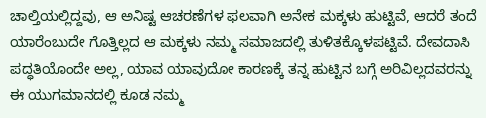ಚಾಲ್ತಿಯಲ್ಲಿದ್ದವು, ಆ ಅನಿಷ್ಟ ಆಚರಣೆಗಳ ಫಲವಾಗಿ ಅನೇಕ ಮಕ್ಕಳು ಹುಟ್ಟಿವೆ, ಆದರೆ ತಂದೆ ಯಾರೆಂಬುದೇ ಗೊತ್ತಿಲ್ಲದ ಆ ಮಕ್ಕಳು ನಮ್ಮ ಸಮಾಜದಲ್ಲಿ ತುಳಿತಕ್ಕೊಳಪಟ್ಟಿವೆ. ದೇವದಾಸಿ ಪದ್ಧತಿಯೊಂದೇ ಅಲ್ಲ, ಯಾವ ಯಾವುದೋ ಕಾರಣಕ್ಕೆ ತನ್ನ ಹುಟ್ಟಿನ ಬಗ್ಗೆ ಅರಿವಿಲ್ಲದವರನ್ನು ಈ ಯುಗಮಾನದಲ್ಲಿ ಕೂಡ ನಮ್ಮ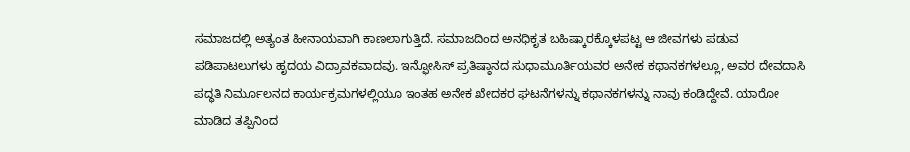ಸಮಾಜದಲ್ಲಿ ಅತ್ಯಂತ ಹೀನಾಯವಾಗಿ ಕಾಣಲಾಗುತ್ತಿದೆ. ಸಮಾಜದಿಂದ ಅನಧಿಕೃತ ಬಹಿಷ್ಕಾರಕ್ಕೊಳಪಟ್ಟ ಆ ಜೀವಗಳು ಪಡುವ ಪಡಿಪಾಟಲುಗಳು ಹೃದಯ ವಿದ್ರಾವಕವಾದವು. ಇನ್ಫೋಸಿಸ್ ಪ್ರತಿಷ್ಠಾನದ ಸುಧಾಮೂರ್ತಿಯವರ ಅನೇಕ ಕಥಾನಕಗಳಲ್ಲೂ, ಅವರ ದೇವದಾಸಿ ಪದ್ಧತಿ ನಿರ್ಮೂಲನದ ಕಾರ್ಯಕ್ರಮಗಳಲ್ಲಿಯೂ ಇಂತಹ ಅನೇಕ ಖೇದಕರ ಘಟನೆಗಳನ್ನು ಕಥಾನಕಗಳನ್ನು ನಾವು ಕಂಡಿದ್ದೇವೆ. ಯಾರೋ ಮಾಡಿದ ತಪ್ಪಿನಿಂದ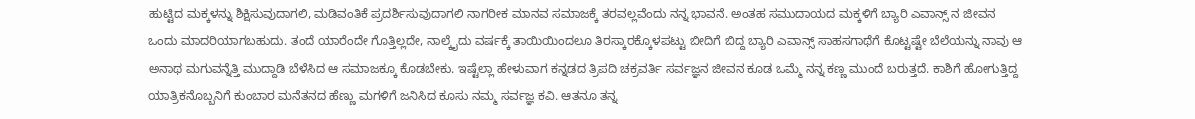ಹುಟ್ಟಿದ ಮಕ್ಕಳನ್ನು ಶಿಕ್ಷಿಸುವುದಾಗಲಿ, ಮಡಿವಂತಿಕೆ ಪ್ರದರ್ಶಿಸುವುದಾಗಲಿ ನಾಗರೀಕ ಮಾನವ ಸಮಾಜಕ್ಕೆ ತರವಲ್ಲವೆಂದು ನನ್ನ ಭಾವನೆ. ಅಂತಹ ಸಮುದಾಯದ ಮಕ್ಕಳಿಗೆ ಬ್ಯಾರಿ ಎವಾನ್ಸ್ ನ ಜೀವನ ಒಂದು ಮಾದರಿಯಾಗಬಹುದು. ತಂದೆ ಯಾರೆಂದೇ ಗೊತ್ತಿಲ್ಲದೇ, ನಾಲ್ಕೈದು ವರ್ಷಕ್ಕೆ ತಾಯಿಯಿಂದಲೂ ತಿರಸ್ಕಾರಕ್ಕೊಳಪಟ್ಟು ಬೀದಿಗೆ ಬಿದ್ದ ಬ್ಯಾರಿ ಎವಾನ್ಸ್ ಸಾಹಸಗಾಥೆಗೆ ಕೊಟ್ಟಷ್ಟೇ ಬೆಲೆಯನ್ನು ನಾವು ಆ ಅನಾಥ ಮಗುವನ್ನೆತ್ತಿ ಮುದ್ದಾಡಿ ಬೆಳೆಸಿದ ಆ ಸಮಾಜಕ್ಕೂ ಕೊಡಬೇಕು. ಇಷ್ಟೆಲ್ಲಾ ಹೇಳುವಾಗ ಕನ್ನಡದ ತ್ರಿಪದಿ ಚಕ್ರವರ್ತಿ ಸರ್ವಜ್ಞನ ಜೀವನ ಕೂಡ ಒಮ್ಮೆ ನನ್ನ ಕಣ್ಣ ಮುಂದೆ ಬರುತ್ತದೆ. ಕಾಶಿಗೆ ಹೋಗುತ್ತಿದ್ದ ಯಾತ್ರಿಕನೊಬ್ಬನಿಗೆ ಕುಂಬಾರ ಮನೆತನದ ಹೆಣ್ಣು ಮಗಳಿಗೆ ಜನಿಸಿದ ಕೂಸು ನಮ್ಮ ಸರ್ವಜ್ಞ ಕವಿ. ಆತನೂ ತನ್ನ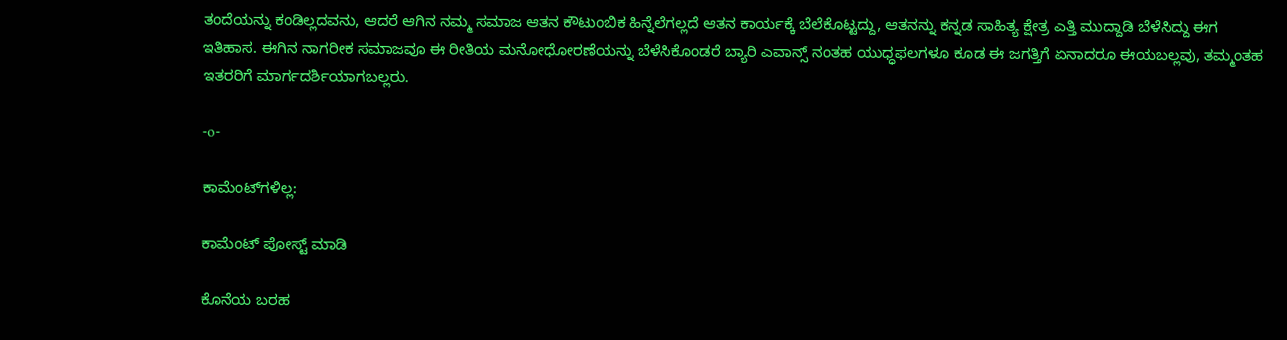ತಂದೆಯನ್ನು ಕಂಡಿಲ್ಲದವನು, ಆದರೆ ಆಗಿನ ನಮ್ಮ ಸಮಾಜ ಆತನ ಕೌಟುಂಬಿಕ ಹಿನ್ನೆಲೆಗಲ್ಲದೆ ಆತನ ಕಾರ್ಯಕ್ಕೆ ಬೆಲೆಕೊಟ್ಟದ್ದು, ಆತನನ್ನು ಕನ್ನಡ ಸಾಹಿತ್ಯ ಕ್ಷೇತ್ರ ಎತ್ತಿ ಮುದ್ದಾಡಿ ಬೆಳೆಸಿದ್ದು ಈಗ ಇತಿಹಾಸ. ಈಗಿನ ನಾಗರೀಕ ಸಮಾಜವೂ ಈ ರೀತಿಯ ಮನೋಧೋರಣೆಯನ್ನು ಬೆಳೆಸಿಕೊಂಡರೆ ಬ್ಯಾರಿ ಎವಾನ್ಸ್ ನಂತಹ ಯುಧ್ಧಫಲಗಳೂ ಕೂಡ ಈ ಜಗತ್ತಿಗೆ ಏನಾದರೂ ಈಯಬಲ್ಲವು, ತಮ್ಮಂತಹ ಇತರರಿಗೆ ಮಾರ್ಗದರ್ಶಿಯಾಗಬಲ್ಲರು.

-o-

ಕಾಮೆಂಟ್‌ಗಳಿಲ್ಲ:

ಕಾಮೆಂಟ್‌‌ ಪೋಸ್ಟ್‌ ಮಾಡಿ

ಕೊನೆಯ ಬರಹ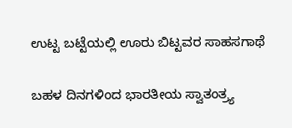ಉಟ್ಟ ಬಟ್ಟೆಯಲ್ಲಿ ಊರು ಬಿಟ್ಟವರ ಸಾಹಸಗಾಥೆ

ಬಹಳ ದಿನಗಳಿಂದ ಭಾರತೀಯ ಸ್ವಾತಂತ್ರ್ಯ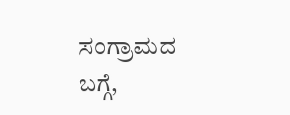ಸಂಗ್ರಾಮದ ಬಗ್ಗೆ,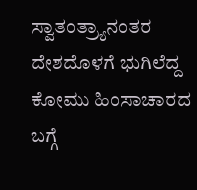ಸ್ವಾತಂತ್ರ್ಯಾನಂತರ ದೇಶದೊಳಗೆ ಭುಗಿಲೆದ್ದ ಕೋಮು ಹಿಂಸಾಚಾರದ ಬಗ್ಗೆ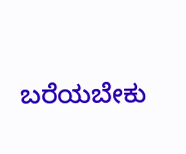ಬರೆಯಬೇಕು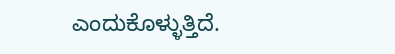ಎಂದುಕೊಳ್ಳುತ್ತಿದೆ.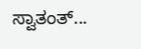ಸ್ವಾತಂತ್...